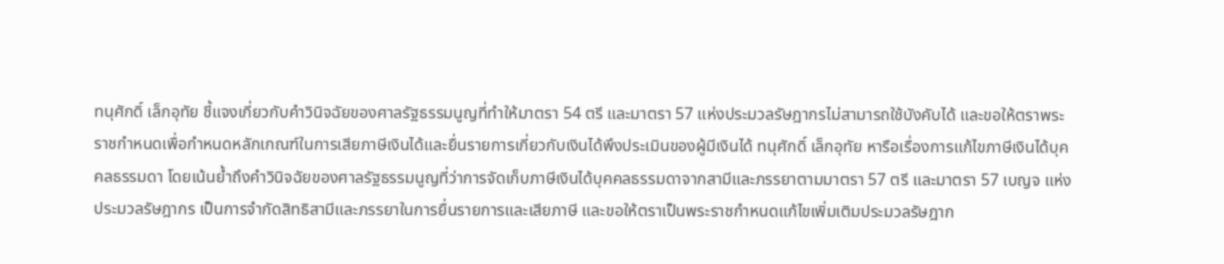ทนุศักดิ์ เล็กอุทัย ชี้แจงเกี่ยวกับคำวินิจฉัยของศาลรัฐธรรมนูญที่ทำให้มาตรา 54 ตรี และมาตรา 57 แห่งประมวลรัษฎากรไม่สามารถใช้บังคับได้ และขอให้ตราพระราชกำหนดเพื่อกำหนดหลักเกณฑ์ในการเสียภาษีเงินได้และยื่นรายการเกี่ยวกับเงินได้พึงประเมินของผู้มีเงินได้ ทนุศักดิ์ เล็กอุทัย หารือเรื่องการแก้ไขภาษีเงินได้บุคคลธรรมดา โดยเน้นย้ำถึงคำวินิจฉัยของศาลรัฐธรรมนูญที่ว่าการจัดเก็บภาษีเงินได้บุคคลธรรมดาจากสามีและภรรยาตามมาตรา 57 ตรี และมาตรา 57 เบญจ แห่งประมวลรัษฎากร เป็นการจำกัดสิทธิสามีและภรรยาในการยื่นรายการและเสียภาษี และขอให้ตราเป็นพระราชกำหนดแก้ไขเพิ่มเติมประมวลรัษฎาก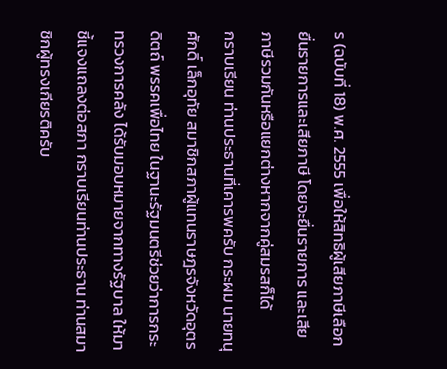ร (ฉบับที่ 18) พ.ศ. 2555 เพื่อให้สิทธิผู้เสียภาษีเลือกยื่นรายการและเสียภาษี โดยจะยื่นรายการ และเสียภาษีรวมกันหรือแยกต่างหากจากคู่สมรสก็ได้
กราบเรียน ท่านประธานที่เคารพครับ กระผม นายทนุศักดิ์ เล็กอุทัย สมาชิกสภาผู้แทนราษฎรจังหวัดอุตรดิตถ์ พรรคเพื่อไทย ในฐานะรัฐมนตรีช่วยว่าการกระทรวงการคลัง ได้รับมอบหมายจากทางรัฐบาล ให้มาชี้แจงแถลงต่อสภา กราบเรียนท่านประธาน ท่านสมาชิกผู้ทรงเกียรติครับ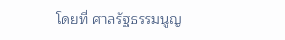โดยที่ ศาลรัฐธรรมนูญ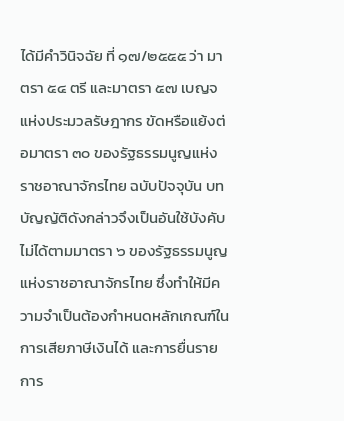ได้มีคำวินิจฉัย ที่ ๑๗/๒๕๕๕ ว่า มาตรา ๕๔ ตรี และมาตรา ๕๗ เบญจ แห่งประมวลรัษฎากร ขัดหรือแย้งต่อมาตรา ๓๐ ของรัฐธรรมนูญแห่งราชอาณาจักรไทย ฉบับปัจจุบัน บทบัญญัติดังกล่าวจึงเป็นอันใช้บังคับไม่ได้ตามมาตรา ๖ ของรัฐธรรมนูญ แห่งราชอาณาจักรไทย ซึ่งทำให้มีความจำเป็นต้องกำหนดหลักเกณฑ์ในการเสียภาษีเงินได้ และการยื่นรายการ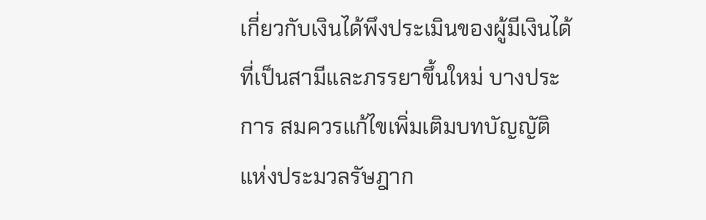เกี่ยวกับเงินได้พึงประเมินของผู้มีเงินได้ที่เป็นสามีและภรรยาขึ้นใหม่ บางประการ สมควรแก้ไขเพิ่มเติมบทบัญญัติแห่งประมวลรัษฎาก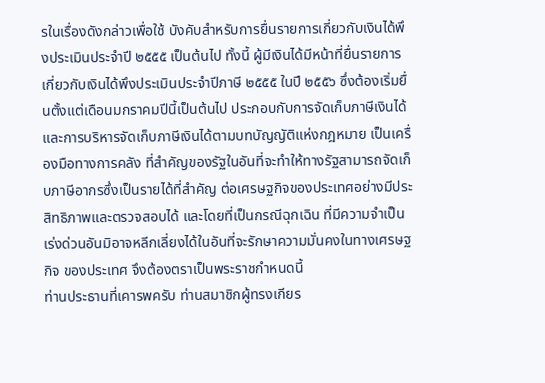รในเรื่องดังกล่าวเพื่อใช้ บังคับสำหรับการยื่นรายการเกี่ยวกับเงินได้พึงประเมินประจำปี ๒๕๕๕ เป็นต้นไป ทั้งนี้ ผู้มีเงินได้มีหน้าที่ยื่นรายการเกี่ยวกับเงินได้พึงประเมินประจำปีภาษี ๒๕๕๕ ในปี ๒๕๕๖ ซึ่งต้องเริ่มยื่นตั้งแต่เดือนมกราคมปีนี้เป็นต้นไป ประกอบกับการจัดเก็บภาษีเงินได้ และการบริหารจัดเก็บภาษีเงินได้ตามบทบัญญัติแห่งกฎหมาย เป็นเครื่องมือทางการคลัง ที่สำคัญของรัฐในอันที่จะทำให้ทางรัฐสามารถจัดเก็บภาษีอากรซึ่งเป็นรายได้ที่สำคัญ ต่อเศรษฐกิจของประเทศอย่างมีประสิทธิภาพและตรวจสอบได้ และโดยที่เป็นกรณีฉุกเฉิน ที่มีความจำเป็นเร่งด่วนอันมิอาจหลีกเลี่ยงได้ในอันที่จะรักษาความมั่นคงในทางเศรษฐกิจ ของประเทศ จึงต้องตราเป็นพระราชกำหนดนี้
ท่านประธานที่เคารพครับ ท่านสมาชิกผู้ทรงเกียร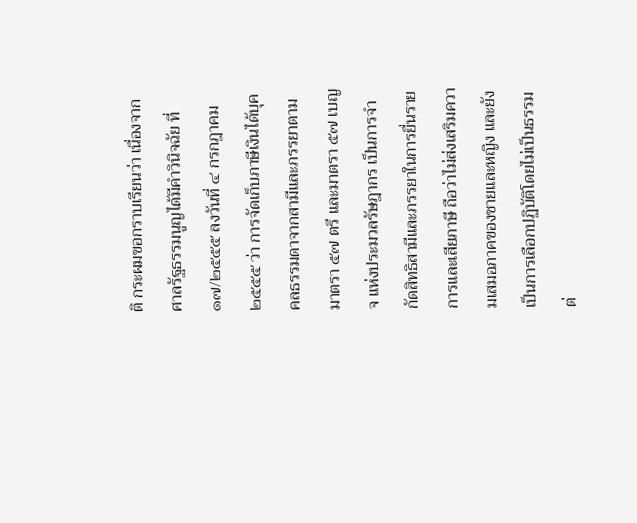ติ กระผมขอกราบเรียนว่า เนื่องจากศาลรัฐธรรมนูญได้มีคำวินิจฉัย ที่ ๑๗/๒๕๕๕ ลงวันที่ ๔ กรกฎาคม ๒๕๕๕ ว่า การจัดเก็บภาษีเงินได้บุคคลธรรมดาจากสามีและภรรยาตามมาตรา ๕๗ ตรี และมาตรา ๕๗ เบญจ แห่งประมวลรัษฎากร เป็นการจำกัดสิทธิสามีและภรรยาในการยื่นรายการและเสียภาษี ถือว่าไม่ส่งเสริมความเสมอภาคของชายและหญิง และยังเป็นการเลือกปฏิบัติโดยไม่เป็นธรรม ต่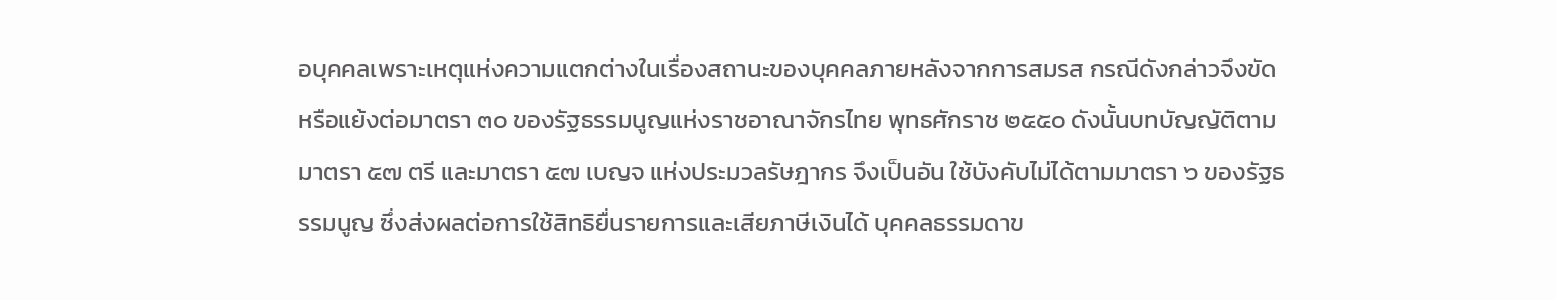อบุคคลเพราะเหตุแห่งความแตกต่างในเรื่องสถานะของบุคคลภายหลังจากการสมรส กรณีดังกล่าวจึงขัดหรือแย้งต่อมาตรา ๓๐ ของรัฐธรรมนูญแห่งราชอาณาจักรไทย พุทธศักราช ๒๕๕๐ ดังนั้นบทบัญญัติตามมาตรา ๕๗ ตรี และมาตรา ๕๗ เบญจ แห่งประมวลรัษฎากร จึงเป็นอัน ใช้บังคับไม่ได้ตามมาตรา ๖ ของรัฐธรรมนูญ ซึ่งส่งผลต่อการใช้สิทธิยื่นรายการและเสียภาษีเงินได้ บุคคลธรรมดาข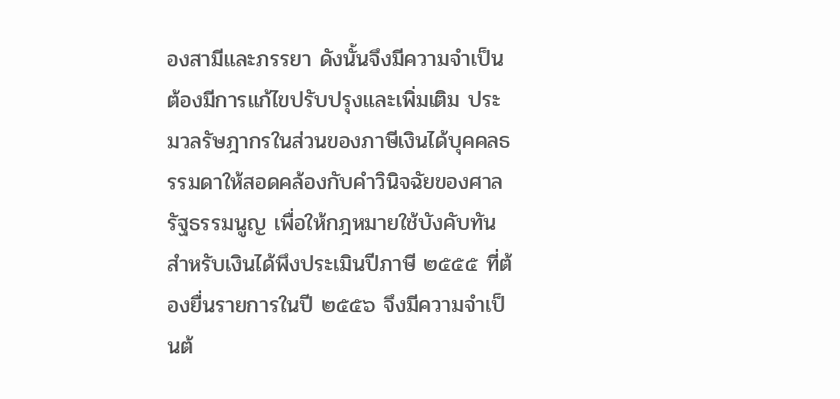องสามีและภรรยา ดังนั้นจึงมีความจำเป็นต้องมีการแก้ไขปรับปรุงและเพิ่มเติม ประมวลรัษฎากรในส่วนของภาษีเงินได้บุคคลธรรมดาให้สอดคล้องกับคำวินิจฉัยของศาลรัฐธรรมนูญ เพื่อให้กฎหมายใช้บังคับทันสำหรับเงินได้พึงประเมินปีภาษี ๒๕๕๕ ที่ต้องยื่นรายการในปี ๒๕๕๖ จึงมีความจำเป็นต้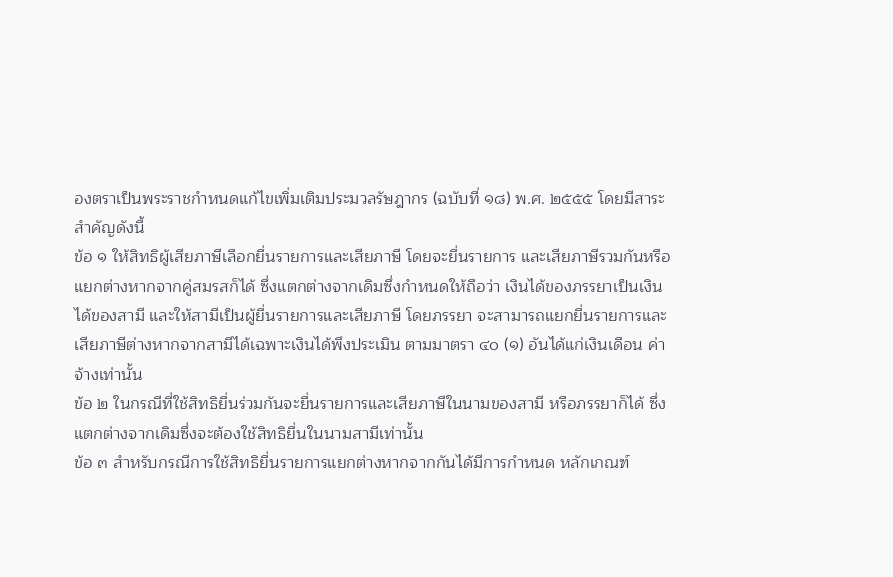องตราเป็นพระราชกำหนดแก้ไขเพิ่มเติมประมวลรัษฎากร (ฉบับที่ ๑๘) พ.ศ. ๒๕๕๕ โดยมีสาระสำคัญดังนี้
ข้อ ๑ ให้สิทธิผู้เสียภาษีเลือกยื่นรายการและเสียภาษี โดยจะยื่นรายการ และเสียภาษีรวมกันหรือแยกต่างหากจากคู่สมรสก็ได้ ซึ่งแตกต่างจากเดิมซึ่งกำหนดให้ถือว่า เงินได้ของภรรยาเป็นเงินได้ของสามี และให้สามีเป็นผู้ยื่นรายการและเสียภาษี โดยภรรยา จะสามารถแยกยื่นรายการและเสียภาษีต่างหากจากสามีได้เฉพาะเงินได้พึงประเมิน ตามมาตรา ๔๐ (๑) อันได้แก่เงินเดือน ค่าจ้างเท่านั้น
ข้อ ๒ ในกรณีที่ใช้สิทธิยื่นร่วมกันจะยื่นรายการและเสียภาษีในนามของสามี หรือภรรยาก็ได้ ซึ่งแตกต่างจากเดิมซึ่งจะต้องใช้สิทธิยื่นในนามสามีเท่านั้น
ข้อ ๓ สำหรับกรณีการใช้สิทธิยื่นรายการแยกต่างหากจากกันได้มีการกำหนด หลักเกณฑ์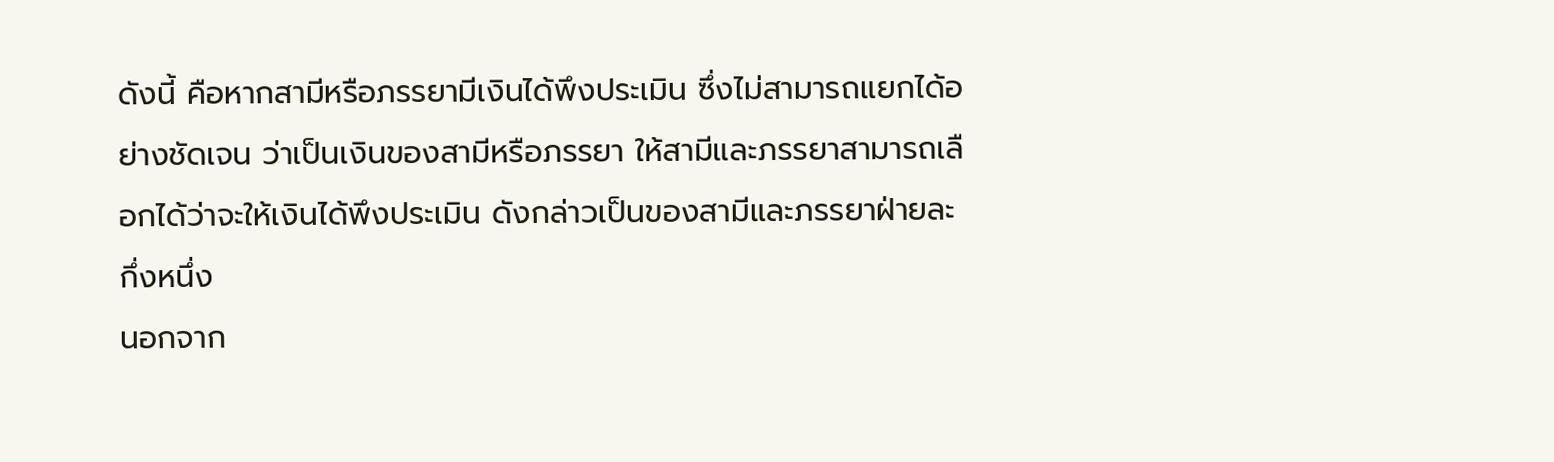ดังนี้ คือหากสามีหรือภรรยามีเงินได้พึงประเมิน ซึ่งไม่สามารถแยกได้อย่างชัดเจน ว่าเป็นเงินของสามีหรือภรรยา ให้สามีและภรรยาสามารถเลือกได้ว่าจะให้เงินได้พึงประเมิน ดังกล่าวเป็นของสามีและภรรยาฝ่ายละกึ่งหนึ่ง
นอกจาก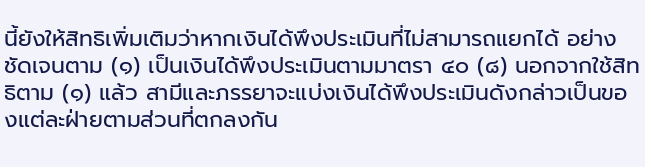นี้ยังให้สิทธิเพิ่มเติมว่าหากเงินได้พึงประเมินที่ไม่สามารถแยกได้ อย่างชัดเจนตาม (๑) เป็นเงินได้พึงประเมินตามมาตรา ๔๐ (๘) นอกจากใช้สิทธิตาม (๑) แล้ว สามีและภรรยาจะแบ่งเงินได้พึงประเมินดังกล่าวเป็นของแต่ละฝ่ายตามส่วนที่ตกลงกัน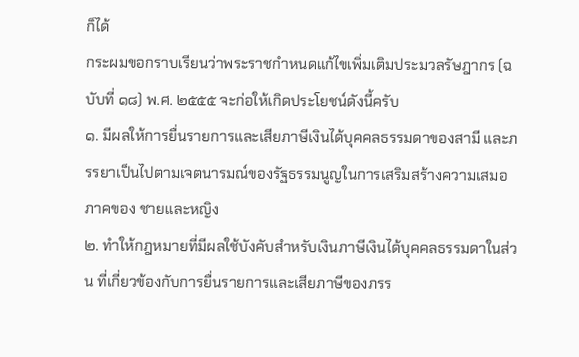ก็ได้
กระผมขอกราบเรียนว่าพระราชกำหนดแก้ไขเพิ่มเติมประมวลรัษฎากร (ฉบับที่ ๑๘) พ.ศ. ๒๕๕๕ จะก่อให้เกิดประโยชน์ดังนี้ครับ
๑. มีผลให้การยื่นรายการและเสียภาษีเงินได้บุคคลธรรมดาของสามี และภรรยาเป็นไปตามเจตนารมณ์ของรัฐธรรมนูญในการเสริมสร้างความเสมอภาคของ ชายและหญิง
๒. ทำให้กฎหมายที่มีผลใช้บังคับสำหรับเงินภาษีเงินได้บุคคลธรรมดาในส่วน ที่เกี่ยวข้องกับการยื่นรายการและเสียภาษีของภรร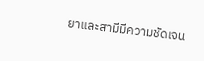ยาและสามีมีความชัดเจน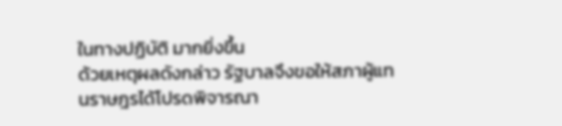ในทางปฏิบัติ มากยิ่งขึ้น
ด้วยเหตุผลดังกล่าว รัฐบาลจึงขอให้สภาผู้แทนราษฎรได้โปรดพิจารณา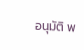อนุมัติ พ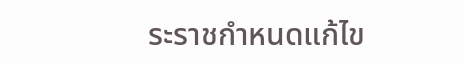ระราชกำหนดแก้ไข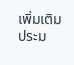เพิ่มเติมประม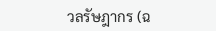วลรัษฎากร (ฉ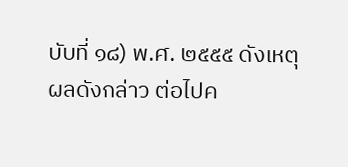บับที่ ๑๘) พ.ศ. ๒๕๕๕ ดังเหตุผลดังกล่าว ต่อไปค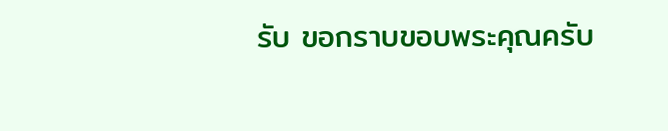รับ ขอกราบขอบพระคุณครับ